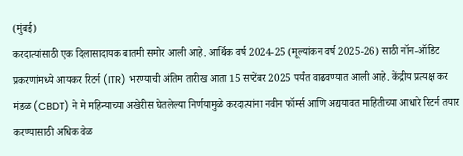(मुंबई)
करदात्यांसाठी एक दिलासादायक बातमी समोर आली आहे. आर्थिक वर्ष 2024-25 (मूल्यांकन वर्ष 2025-26) साठी नॉन-ऑडिट प्रकरणांमध्ये आयकर रिटर्न (ITR) भरण्याची अंतिम तारीख आता 15 सप्टेंबर 2025 पर्यंत वाढवण्यात आली आहे. केंद्रीय प्रत्यक्ष कर मंडळ (CBDT) ने मे महिन्याच्या अखेरीस घेतलेल्या निर्णयामुळे करदात्यांना नवीन फॉर्म्स आणि अद्ययावत माहितीच्या आधारे रिटर्न तयार करण्यासाठी अधिक वेळ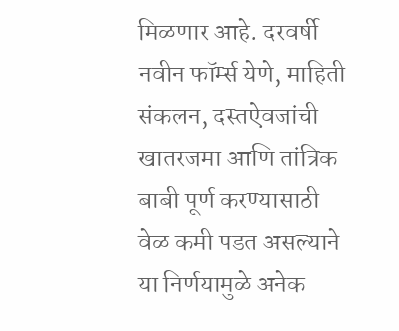मिळणार आहे. दरवर्षी नवीन फॉर्म्स येणे, माहिती संकलन, दस्तऐवजांची खातरजमा आणि तांत्रिक बाबी पूर्ण करण्यासाठी वेळ कमी पडत असल्याने या निर्णयामुळे अनेक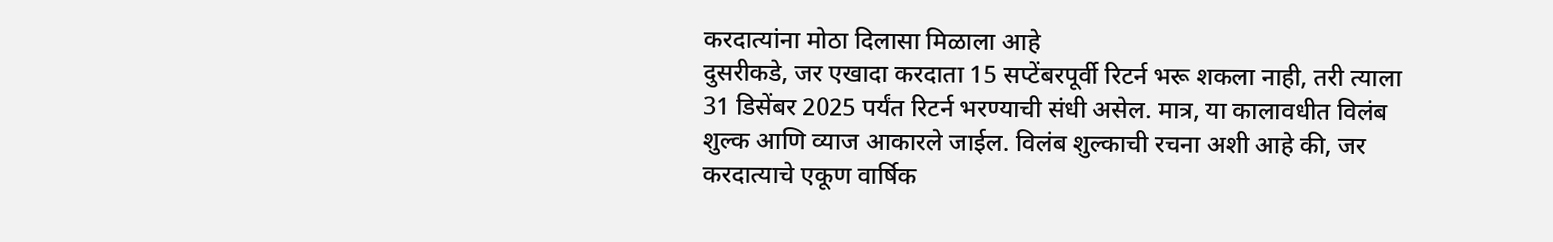करदात्यांना मोठा दिलासा मिळाला आहे
दुसरीकडे, जर एखादा करदाता 15 सप्टेंबरपूर्वी रिटर्न भरू शकला नाही, तरी त्याला 31 डिसेंबर 2025 पर्यंत रिटर्न भरण्याची संधी असेल. मात्र, या कालावधीत विलंब शुल्क आणि व्याज आकारले जाईल. विलंब शुल्काची रचना अशी आहे की, जर करदात्याचे एकूण वार्षिक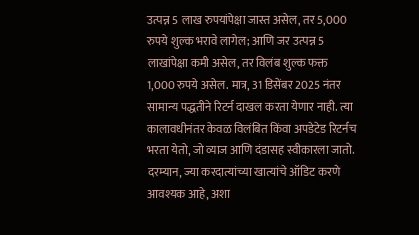उत्पन्न 5 लाख रुपयांपेक्षा जास्त असेल, तर 5,000 रुपये शुल्क भरावे लागेल; आणि जर उत्पन्न 5 लाखांपेक्षा कमी असेल, तर विलंब शुल्क फक्त 1,000 रुपये असेल. मात्र, 31 डिसेंबर 2025 नंतर सामान्य पद्धतीने रिटर्न दाखल करता येणार नाही. त्या कालावधीनंतर केवळ विलंबित किंवा अपडेटेड रिटर्नच भरता येतो, जो व्याज आणि दंडासह स्वीकारला जातो.
दरम्यान, ज्या करदात्यांच्या खात्यांचे ऑडिट करणे आवश्यक आहे, अशा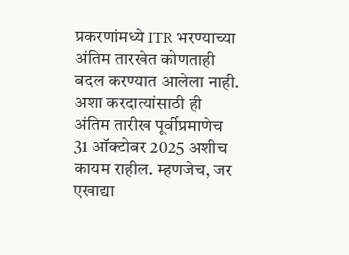प्रकरणांमध्ये ITR भरण्याच्या अंतिम तारखेत कोणताही बदल करण्यात आलेला नाही. अशा करदात्यांसाठी ही अंतिम तारीख पूर्वीप्रमाणेच 31 ऑक्टोबर 2025 अशीच कायम राहील. म्हणजेच, जर एखाद्या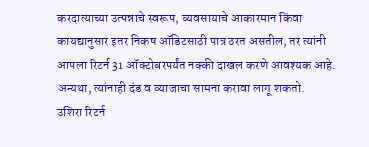करदात्याच्या उत्पन्नाचे स्वरूप, व्यवसायाचे आकारमान किंवा कायद्यानुसार इतर निकष ऑडिटसाठी पात्र ठरत असतील, तर त्यांनी आपला रिटर्न 31 ऑक्टोबरपर्यंत नक्की दाखल करणे आवश्यक आहे. अन्यथा, त्यांनाही दंड व व्याजाचा सामना करावा लागू शकतो.
उशिरा रिटर्न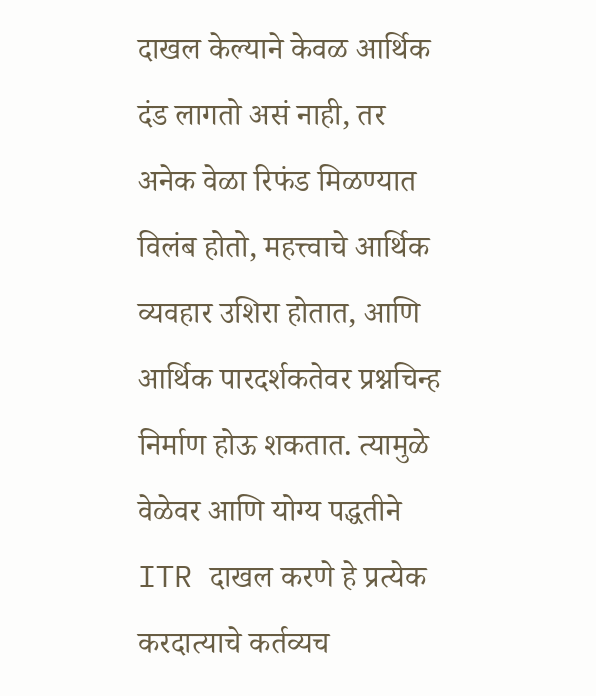दाखल केल्याने केवळ आर्थिक दंड लागतो असं नाही, तर अनेक वेळा रिफंड मिळण्यात विलंब होतो, महत्त्वाचे आर्थिक व्यवहार उशिरा होतात, आणि आर्थिक पारदर्शकतेवर प्रश्नचिन्ह निर्माण होऊ शकतात. त्यामुळे वेळेवर आणि योग्य पद्धतीने ITR दाखल करणे हे प्रत्येक करदात्याचे कर्तव्यच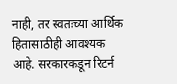नाही, तर स्वतःच्या आर्थिक हितासाठीही आवश्यक आहे. सरकारकडून रिटर्न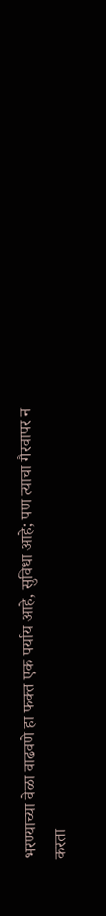भरण्याच्या वेळा वाढवणे हा फक्त एक पर्याय आहे, सुविधा आहे; पण त्याचा गैरवापर न करता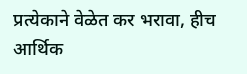प्रत्येकाने वेळेत कर भरावा, हीच आर्थिक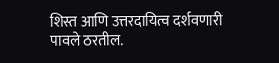शिस्त आणि उत्तरदायित्व दर्शवणारी पावले ठरतील.